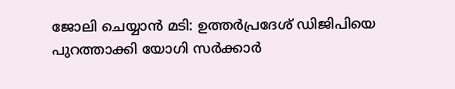ജോലി ചെയ്യാന്‍ മടി: ഉത്തര്‍പ്രദേശ് ഡിജിപിയെ പുറത്താക്കി യോഗി സര്‍ക്കാര്‍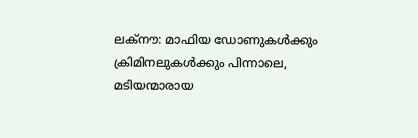ലക്നൗ: മാഫിയ ഡോണുകള്‍ക്കും ക്രിമിനലുകള്‍ക്കും പിന്നാലെ, മടിയന്മാരായ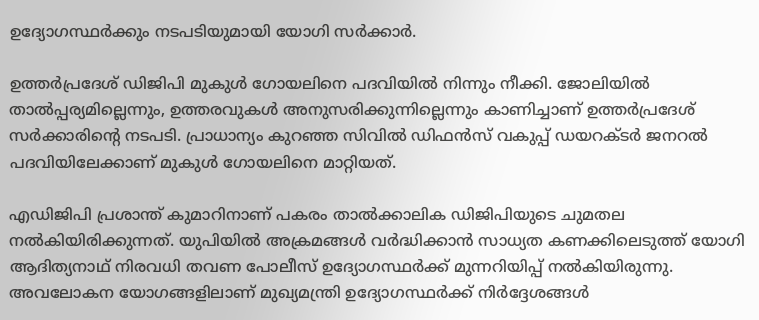ഉദ്യോഗസ്ഥര്‍ക്കും നടപടിയുമായി യോഗി സര്‍ക്കാര്‍.

ഉത്തര്‍പ്രദേശ് ഡിജിപി മുകുള്‍ ഗോയലിനെ പദവിയില്‍ നിന്നും നീക്കി. ജോലിയില്‍ താല്‍പ്പര്യമില്ലെന്നും, ഉത്തരവുകള്‍ അനുസരിക്കുന്നില്ലെന്നും കാണിച്ചാണ് ഉത്തര്‍പ്രദേശ് സര്‍ക്കാരിന്റെ നടപടി. പ്രാധാന്യം കുറഞ്ഞ സിവില്‍ ഡിഫന്‍സ് വകുപ്പ് ഡയറക്ടര്‍ ജനറല്‍ പദവിയിലേക്കാണ് മുകുള്‍ ഗോയലിനെ മാറ്റിയത്.

എഡിജിപി പ്രശാന്ത് കുമാറിനാണ് പകരം താല്‍ക്കാലിക ഡിജിപിയുടെ ചുമതല നല്‍കിയിരിക്കുന്നത്. യുപിയില്‍ അക്രമങ്ങള്‍ വര്‍ദ്ധിക്കാന്‍ സാധ്യത കണക്കിലെടുത്ത് യോഗി ആദിത്യനാഥ് നിരവധി തവണ പോലീസ് ഉദ്യോഗസ്ഥര്‍ക്ക് മുന്നറിയിപ്പ് നല്‍കിയിരുന്നു. അവലോകന യോഗങ്ങളിലാണ് മുഖ്യമന്ത്രി ഉദ്യോഗസ്ഥര്‍ക്ക് നിര്‍ദ്ദേശങ്ങള്‍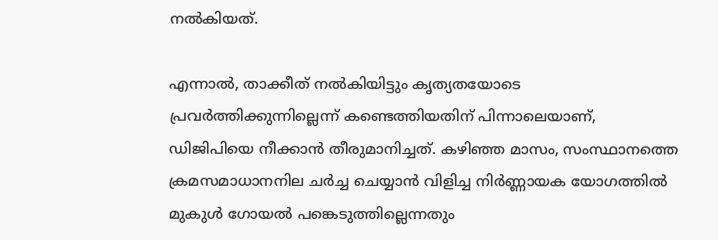നല്‍കിയത്.

എന്നാല്‍, താക്കീത് നല്‍കിയിട്ടും കൃത്യതയോടെ പ്രവര്‍ത്തിക്കുന്നില്ലെന്ന് കണ്ടെത്തിയതിന് പിന്നാലെയാണ്, ഡിജിപിയെ നീക്കാന്‍ തീരുമാനിച്ചത്. കഴിഞ്ഞ മാസം, സംസ്ഥാനത്തെ ക്രമസമാധാനനില ചര്‍ച്ച ചെയ്യാന്‍ വിളിച്ച നിര്‍ണ്ണായക യോഗത്തില്‍ മുകുള്‍ ഗോയല്‍ പങ്കെടുത്തില്ലെന്നതും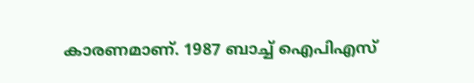കാരണമാണ്. 1987 ബാച്ച്‌ ഐപിഎസ്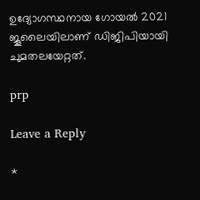ഉദ്യോഗസ്ഥനായ ഗോയല്‍ 2021 ജൂലൈയിലാണ് ഡിജിപിയായി ചുമതലയേറ്റത്.

prp

Leave a Reply

*